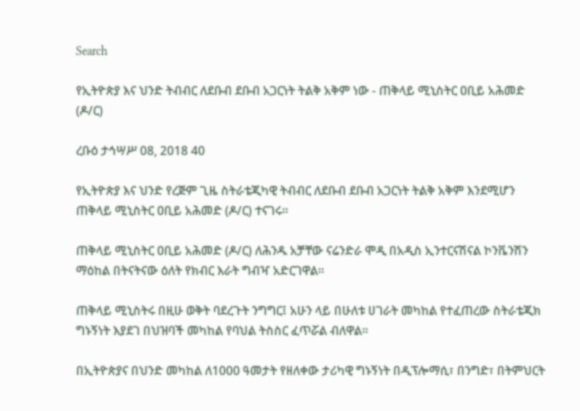Search

የኢትዮጵያ እና ህንድ ትብብር ለደቡብ ደቡብ አጋርነት ትልቅ አቅም ነው - ጠቅላይ ሚኒስትር ዐቢይ አሕመድ (ዶ/ር)

ረቡዕ ታኅሣሥ 08, 2018 40

የኢትዮጵያ እና ህንድ የረጅም ጊዜ ስትራቴጂካዊ ትብብር ለደቡብ ደቡብ አጋርነት ትልቅ አቅም እንደሚሆን ጠቅላይ ሚኒስትር ዐቢይ አሕመድ (ዶ/ር) ተናገሩ።

ጠቅላይ ሚኒስትር ዐቢይ አሕመድ (ዶ/ር) ለሕንዱ አቻቸው ናሬንድራ ሞዲ በአዲስ ኢንተርናሽናል ኮንቬንሽን ማዕከል በትናትናው ዕለት የክብር እራት ግብዣ አድርገዋል።

ጠቅላይ ሚኒስትሩ በዚሁ ወቅት ባደረጉት ንግግር፤ አሁን ላይ በሁለቱ ሀገራት መካከል የተፈጠረው ስትራቴጂክ ግኑኝነት እያደገ በህዝባች መካከል የባህል ትስስር ፈጥሯል ብለዋል፡፡

በኢትዮጵያና በህንድ መካከል ለ1000 ዓመታት የዘለቀው ታሪካዊ ግኑኝነት በዲፕሎማሲ፣ በንግድ፣ በትምህርት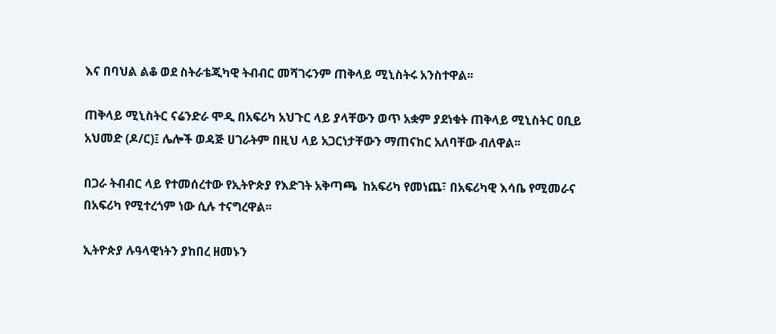እና በባህል ልቆ ወደ ስትራቴጂካዊ ትብብር መሻገሩንም ጠቅላይ ሚኒስትሩ አንስተዋል፡፡

ጠቅላይ ሚኒስትር ናሬንድራ ሞዲ በአፍሪካ አህጉር ላይ ያላቸውን ወጥ አቋም ያደነቁት ጠቅላይ ሚኒስትር ዐቢይ አህመድ (ዶ/ር)፤ ሌሎች ወዳጅ ሀገራትም በዚህ ላይ አጋርነታቸውን ማጠናከር አለባቸው ብለዋል፡፡

በጋራ ትብብር ላይ የተመሰረተው የኢትዮጵያ የእድገት አቅጣጫ  ከአፍሪካ የመነጨ፣ በአፍሪካዊ እሳቤ የሚመራና በአፍሪካ የሚተረጎም ነው ሲሉ ተናግረዋል፡፡

ኢትዮጵያ ሉዓላዊነትን ያከበረ ዘመኑን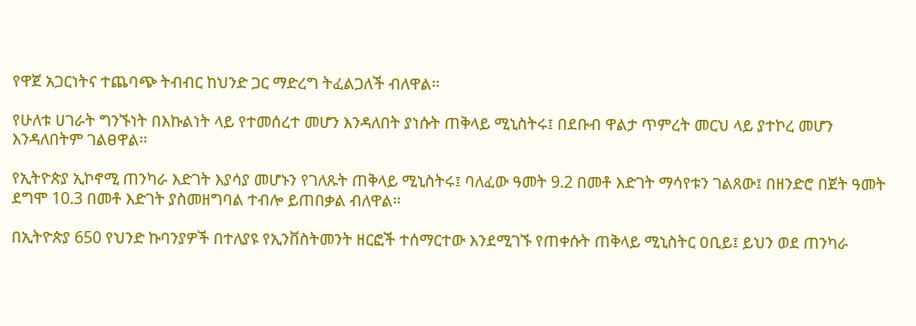የዋጀ አጋርነትና ተጨባጭ ትብብር ከህንድ ጋር ማድረግ ትፈልጋለች ብለዋል፡፡

የሁለቱ ሀገራት ግንኙነት በእኩልነት ላይ የተመሰረተ መሆን እንዳለበት ያነሱት ጠቅላይ ሚኒስትሩ፤ በደቡብ ዋልታ ጥምረት መርህ ላይ ያተኮረ መሆን እንዳለበትም ገልፀዋል፡፡

የኢትዮጵያ ኢኮኖሚ ጠንካራ እድገት እያሳያ መሆኑን የገለጹት ጠቅላይ ሚኒስትሩ፤ ባለፈው ዓመት 9.2 በመቶ እድገት ማሳየቱን ገልጸው፤ በዘንድሮ በጀት ዓመት ደግሞ 10.3 በመቶ እድገት ያስመዘግባል ተብሎ ይጠበቃል ብለዋል፡፡

በኢትዮጵያ 650 የህንድ ኩባንያዎች በተለያዩ የኢንቨስትመንት ዘርፎች ተሰማርተው እንደሚገኙ የጠቀሱት ጠቅላይ ሚኒስትር ዐቢይ፤ ይህን ወደ ጠንካራ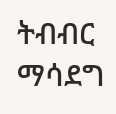ትብብር ማሳደግ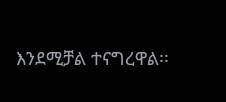እንደሚቻል ተናግረዋል፡፡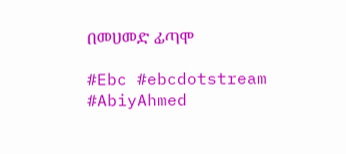በመሀመድ ፊጣሞ

#Ebc #ebcdotstream #AbiyAhmed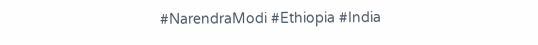#NarendraModi #Ethiopia #India